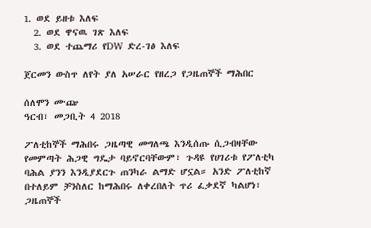1. ወደ ይዘቱ እለፍ
  2. ወደ ዋናዉ ገጽ እለፍ
  3. ወደ ተጨማሪ የDW ድረ-ገፅ እለፍ

ጀርመን ውስጥ ለየት ያለ አሠራር የዘረጋ የጋዜጠኞች ማሕበር

ሰለሞን ሙጬ
ዓርብ፣ መጋቢት 4 2018

ፖለቲከኞች ማሕበሩ ጋዜጣዊ መግለጫ እንዲሰጡ ሲጋብዛቸው የመምጣት ሕጋዊ ግዴታ ባይኖርባቸውም፣ ጉዳዩ የሀገሪቱ የፖለቲካ ባሕል ያንን እንዲያደርጉ ጠንካራ ልማድ ሆኗል። አንድ ፖለቲከኛ በተለይም ቻንስለር ከማሕበሩ ለቀረበለት ጥሪ ፈቃደኛ ካልሆነ፣ ጋዜጠኞች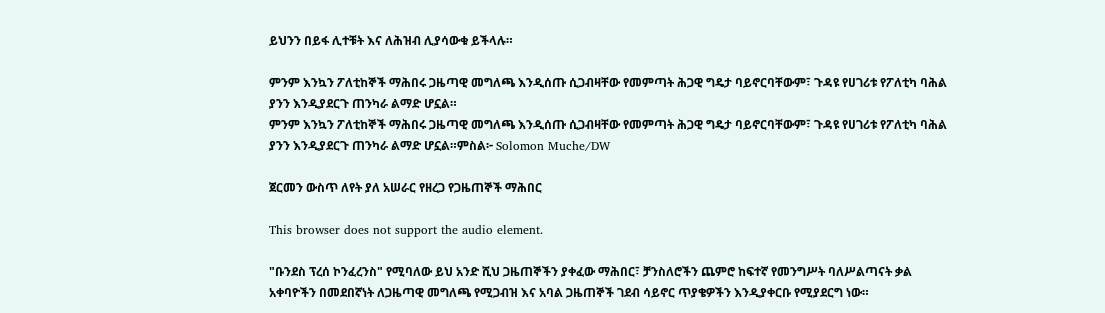ይህንን በይፋ ሊተቹት እና ለሕዝብ ሊያሳውቁ ይችላሉ።

ምንም እንኳን ፖለቲከኞች ማሕበሩ ጋዜጣዊ መግለጫ እንዲሰጡ ሲጋብዛቸው የመምጣት ሕጋዊ ግዴታ ባይኖርባቸውም፣ ጉዳዩ የሀገሪቱ የፖለቲካ ባሕል ያንን እንዲያደርጉ ጠንካራ ልማድ ሆኗል።
ምንም እንኳን ፖለቲከኞች ማሕበሩ ጋዜጣዊ መግለጫ እንዲሰጡ ሲጋብዛቸው የመምጣት ሕጋዊ ግዴታ ባይኖርባቸውም፣ ጉዳዩ የሀገሪቱ የፖለቲካ ባሕል ያንን እንዲያደርጉ ጠንካራ ልማድ ሆኗል።ምስል፦ Solomon Muche/DW

ጀርመን ውስጥ ለየት ያለ አሠራር የዘረጋ የጋዜጠኞች ማሕበር

This browser does not support the audio element.

"ቡንደስ ፕረሰ ኮንፈረንስ" የሚባለው ይህ አንድ ሺህ ጋዜጠኞችን ያቀፈው ማሕበር፣ ቻንስለሮችን ጨምሮ ከፍተኛ የመንግሥት ባለሥልጣናት ቃል አቀባዮችን በመደበኛነት ለጋዜጣዊ መግለጫ የሚጋብዝ እና አባል ጋዜጠኞች ገደብ ሳይኖር ጥያቄዎችን እንዲያቀርቡ የሚያደርግ ነው።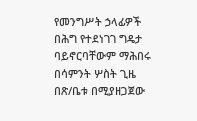የመንግሥት ኃላፊዎች በሕግ የተደነገገ ግዴታ ባይኖርባቸውም ማሕበሩ በሳምንት ሦስት ጊዜ በጽ/ቤቱ በሚያዘጋጀው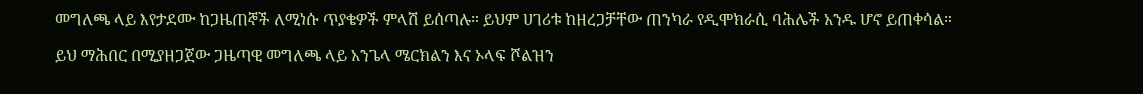መግለጫ ላይ እየታደሙ ከጋዜጠኞች ለሚነሱ ጥያቄዎች ምላሽ ይሰጣሉ። ይህም ሀገሪቱ ከዘረጋቻቸው ጠንካራ የዲሞክራሲ ባሕሌች አንዱ ሆኖ ይጠቀሳል።

ይህ ማሕበር በሚያዘጋጀው ጋዜጣዊ መግለጫ ላይ አንጌላ ሜርክልን እና ኦላፍ ሾልዝን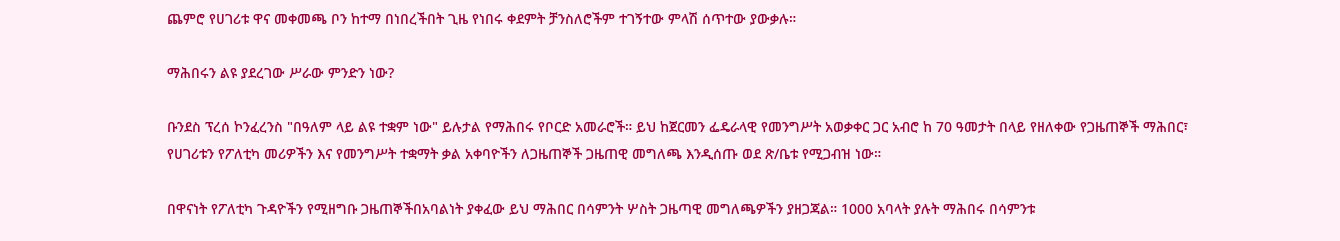ጨምሮ የሀገሪቱ ዋና መቀመጫ ቦን ከተማ በነበረችበት ጊዜ የነበሩ ቀደምት ቻንስለሮችም ተገኝተው ምላሽ ሰጥተው ያውቃሉ።

ማሕበሩን ልዩ ያደረገው ሥራው ምንድን ነው?

ቡንደስ ፕረሰ ኮንፈረንስ "በዓለም ላይ ልዩ ተቋም ነው" ይሉታል የማሕበሩ የቦርድ አመራሮች። ይህ ከጀርመን ፌዴራላዊ የመንግሥት አወቃቀር ጋር አብሮ ከ 70 ዓመታት በላይ የዘለቀው የጋዜጠኞች ማሕበር፣ የሀገሪቱን የፖለቲካ መሪዎችን እና የመንግሥት ተቋማት ቃል አቀባዮችን ለጋዜጠኞች ጋዜጠዊ መግለጫ እንዲሰጡ ወደ ጽ/ቤቱ የሚጋብዝ ነው።

በዋናነት የፖለቲካ ጉዳዮችን የሚዘግቡ ጋዜጠኞችበአባልነት ያቀፈው ይህ ማሕበር በሳምንት ሦስት ጋዜጣዊ መግለጫዎችን ያዘጋጃል። 1000 አባላት ያሉት ማሕበሩ በሳምንቱ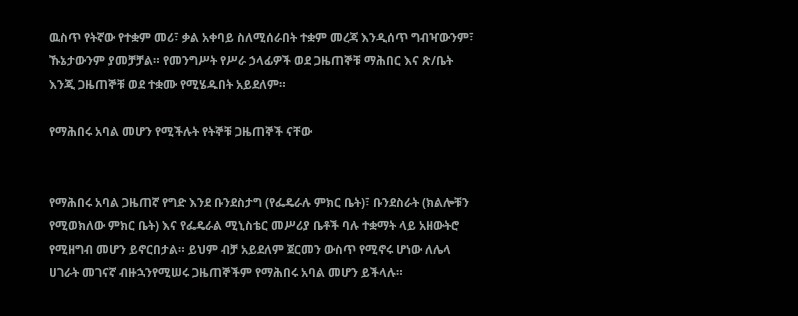ዉስጥ የትኛው የተቋም መሪ፣ ቃል አቀባይ ስለሚሰራበት ተቋም መረጃ እንዲሰጥ ግብዣውንም፣ ኹኔታውንም ያመቻቻል። የመንግሥት የሥራ ኃላፊዎች ወደ ጋዜጠኞቹ ማሕበር እና ጽ/ቤት እንጂ ጋዜጠኞቹ ወደ ተቋሙ የሚሄዱበት አይደለም።

የማሕበሩ አባል መሆን የሚችሉት የትኞቹ ጋዜጠኞች ናቸው


የማሕበሩ አባል ጋዜጠኛ የግድ እንደ ቡንደስታግ (የፌዴራሉ ምክር ቤት)፣ ቡንደስራት (ክልሎቹን የሚወክለው ምክር ቤት) እና የፌዴራል ሚኒስቴር መሥሪያ ቤቶች ባሉ ተቋማት ላይ አዘውትሮ የሚዘግብ መሆን ይኖርበታል። ይህም ብቻ አይደለም ጀርመን ውስጥ የሚኖሩ ሆነው ለሌላ ሀገራት መገናኛ ብዙኋንየሚሠሩ ጋዜጠኞችም የማሕበሩ አባል መሆን ይችላሉ።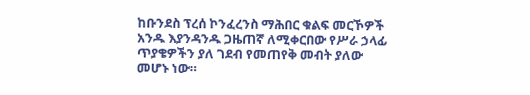ከቡንደስ ፕረሰ ኮንፈረንስ ማሕበር ቁልፍ መርኾዎች አንዱ እያንዳንዱ ጋዜጠኛ ለሚቀርበው የሥራ ኃላፊ ጥያቄዎችን ያለ ገደብ የመጠየቅ መብት ያለው መሆኑ ነው።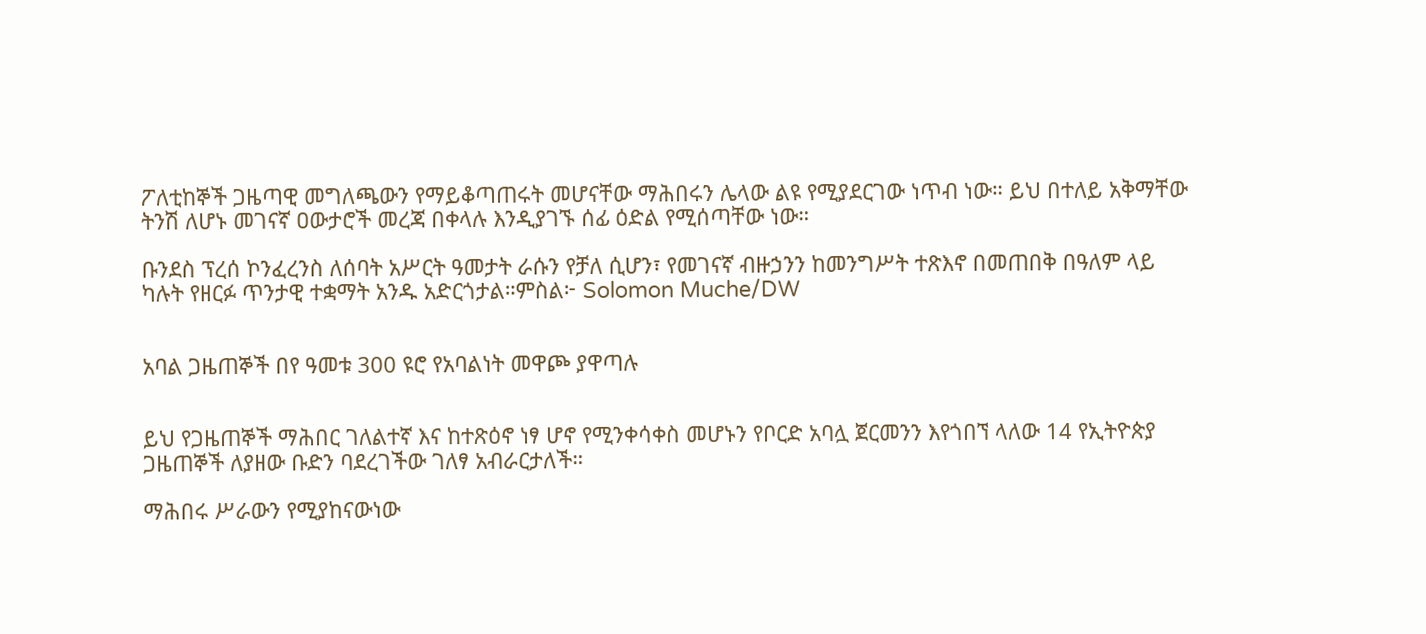ፖለቲከኞች ጋዜጣዊ መግለጫውን የማይቆጣጠሩት መሆናቸው ማሕበሩን ሌላው ልዩ የሚያደርገው ነጥብ ነው። ይህ በተለይ አቅማቸው ትንሽ ለሆኑ መገናኛ ዐውታሮች መረጃ በቀላሉ እንዲያገኙ ሰፊ ዕድል የሚሰጣቸው ነው።

ቡንደስ ፕረሰ ኮንፈረንስ ለሰባት አሥርት ዓመታት ራሱን የቻለ ሲሆን፣ የመገናኛ ብዙኃንን ከመንግሥት ተጽእኖ በመጠበቅ በዓለም ላይ ካሉት የዘርፉ ጥንታዊ ተቋማት አንዱ አድርጎታል።ምስል፦ Solomon Muche/DW


አባል ጋዜጠኞች በየ ዓመቱ 300 ዩሮ የአባልነት መዋጮ ያዋጣሉ


ይህ የጋዜጠኞች ማሕበር ገለልተኛ እና ከተጽዕኖ ነፃ ሆኖ የሚንቀሳቀስ መሆኑን የቦርድ አባሏ ጀርመንን እየጎበኘ ላለው 14 የኢትዮጵያ ጋዜጠኞች ለያዘው ቡድን ባደረገችው ገለፃ አብራርታለች።

ማሕበሩ ሥራውን የሚያከናውነው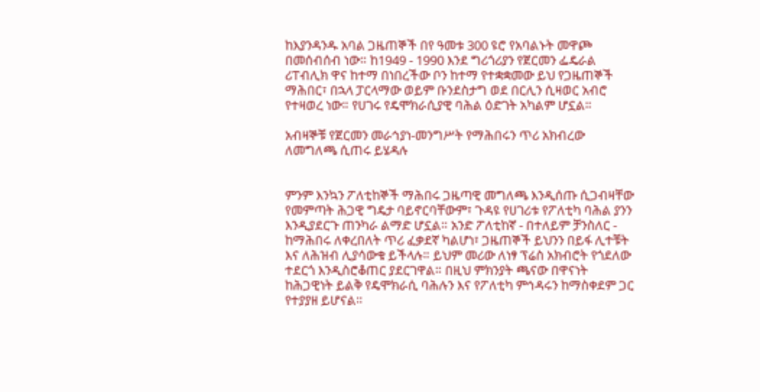ከእያንዳንዱ አባል ጋዜጠኞች በየ ዓመቱ 300 ዩሮ የአባልኑት መዋጮ በመሰብሰብ ነው። ከ1949 - 1990 እንደ ግሪጎሪያን የጀርመን ፌዴራል ሪፐብሊክ ዋና ከተማ በነበረችው ቦን ከተማ የተቋቋመው ይህ የጋዜጠኞች ማሕበር፣ በኋላ ፓርላማው ወይም ቡንደስታግ ወደ በርሊን ሲዛወር አብሮ የተዛወረ ነው። የሀገሩ የዴሞክራሲያዊ ባሕል ዕድገት አካልም ሆኗል።

አብዛኞቹ የጀርመን መራኅያነ-መንግሥት የማሕበሩን ጥሪ አክብረው ለመግለጫ ሲጠሩ ይሄዳሉ


ምንም እንኳን ፖለቲከኞች ማሕበሩ ጋዜጣዊ መግለጫ እንዲሰጡ ሲጋብዛቸው የመምጣት ሕጋዊ ግዴታ ባይኖርባቸውም፣ ጉዳዩ የሀገሪቱ የፖለቲካ ባሕል ያንን እንዲያደርጉ ጠንካራ ልማድ ሆኗል። አንድ ፖለቲከኛ - በተለይም ቻንስለር - ከማሕበሩ ለቀረበለት ጥሪ ፈቃደኛ ካልሆነ፣ ጋዜጠኞች ይህንን በይፋ ሊተቹት እና ለሕዝብ ሊያሳውቁ ይችላሉ። ይህም መሪው ለነፃ ፕሬስ አክብሮት የጎደለው ተደርጎ እንዲስሮቆጠር ያደርገዋል። በዚህ ምክንያት ጫናው በዋናነት ከሕጋዊነት ይልቅ የዴሞክራሲ ባሕሉን እና የፖለቲካ ምኅዳሩን ከማስቀደም ጋር የተያያዘ ይሆናል።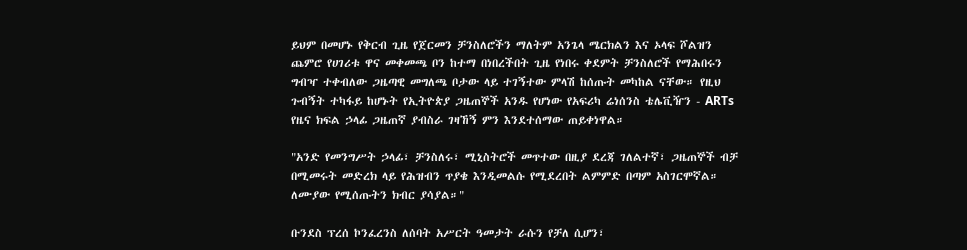ይህም በመሆኑ የቅርብ ጊዜ የጀርመን ቻንስለሮችን ማለትም አንጌላ ሜርክልን እና ኦላፍ ሾልዝን ጨምሮ የሀገሪቱ ዋና መቀመጫ ቦን ከተማ በነበረችበት ጊዜ የነበሩ ቀደምት ቻንስለሮች የማሕበሩን ግብዣ ተቀብለው ጋዜጣዊ መግለጫ ቦታው ላይ ተገኝተው ምላሽ ከሰጡት መካከል ናቸው። የዚህ ጉብኝት ተካፋይ ከሆኑት የኢትዮጵያ ጋዜጠኞች አንዱ የሆነው የአፍሪካ ሬነሰንስ ቴሌቪዥን - ARTs የዜና ክፍል ኃላፊ ጋዜጠኛ ያብስራ ገዛኸኝ ምን እንደተሰማው ጠይቀነዋል።

"አንድ የመንግሥት ኃላፊ፣ ቻንስለሩ፣ ሚኒስትሮች መጥተው በዚያ ደረጃ ገለልተኛ፣ ጋዜጠኞች ብቻ በሚመሩት መድረክ ላይ የሕዝብን ጥያቄ እንዲመልሱ የሚደረበት ልምምድ በጣም አስገርሞኛል። ለሙያው የሚሰጡትን ክብር ያሳያል።"

ቡንደስ ፕረሰ ኮንፈረንስ ለሰባት አሥርት ዓመታት ራሱን የቻለ ሲሆን፣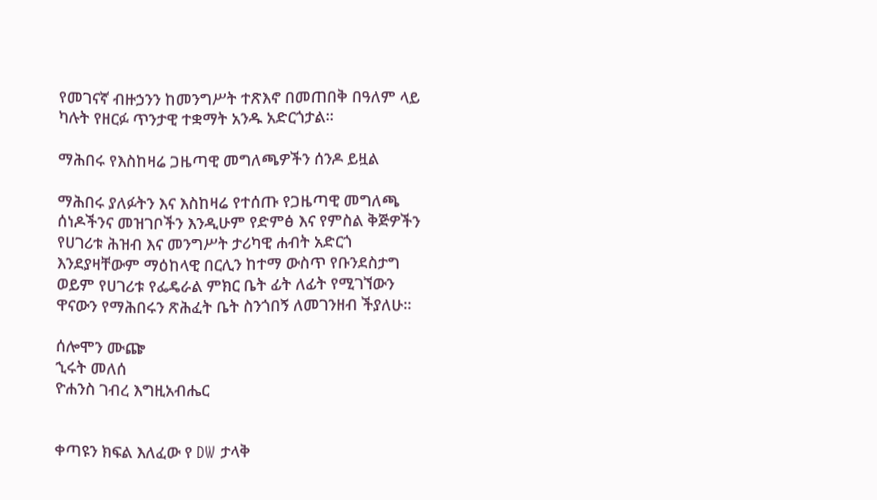የመገናኛ ብዙኃንን ከመንግሥት ተጽእኖ በመጠበቅ በዓለም ላይ ካሉት የዘርፉ ጥንታዊ ተቋማት አንዱ አድርጎታል።

ማሕበሩ የእስከዛሬ ጋዜጣዊ መግለጫዎችን ሰንዶ ይዟል

ማሕበሩ ያለፉትን እና እስከዛሬ የተሰጡ የጋዜጣዊ መግለጫ ሰነዶችንና መዝገቦችን እንዲሁም የድምፅ እና የምስል ቅጅዎችን የሀገሪቱ ሕዝብ እና መንግሥት ታሪካዊ ሐብት አድርጎ እንደያዛቸውም ማዕከላዊ በርሊን ከተማ ውስጥ የቡንደስታግ ወይም የሀገሪቱ የፌዴራል ምክር ቤት ፊት ለፊት የሚገኘውን ዋናውን የማሕበሩን ጽሕፈት ቤት ስንጎበኝ ለመገንዘብ ችያለሁ።

ሰሎሞን ሙጬ
ኂሩት መለሰ
ዮሐንስ ገብረ እግዚአብሔር


ቀጣዩን ክፍል እለፈው የ DW ታላቅ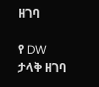ዘገባ

የ DW ታላቅ ዘገባ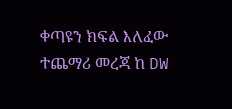ቀጣዩን ክፍል እለፈው ተጨማሪ መረጃ ከ DW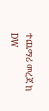ተጨማሪ መረጃ ከ DW